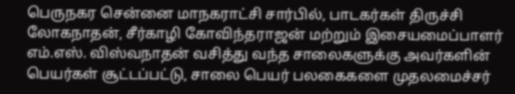பெருநகர சென்னை மாநகராட்சி சார்பில், பாடகர்கள் திருச்சி லோகநாதன், சீர்காழி கோவிந்தராஜன் மற்றும் இசையமைப்பாளர் எம்.எஸ். விஸ்வநாதன் வசித்து வந்த சாலைகளுக்கு அவர்களின் பெயர்கள் சூட்டப்பட்டு, சாலை பெயர் பலகைகளை முதலமைச்சர்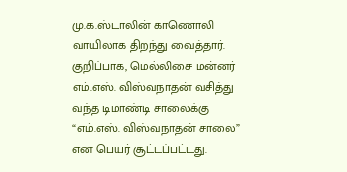மு.க.ஸ்டாலின் காணொலி வாயிலாக திறந்து வைத்தார். குறிப்பாக, மெல்லிசை மன்னர் எம்.எஸ். விஸ்வநாதன் வசித்து வந்த டிமாண்டி சாலைக்கு “எம்.எஸ். விஸ்வநாதன் சாலை” என பெயர் சூட்டப்பட்டது.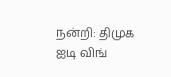நன்றி: திமுக ஐடி விங்